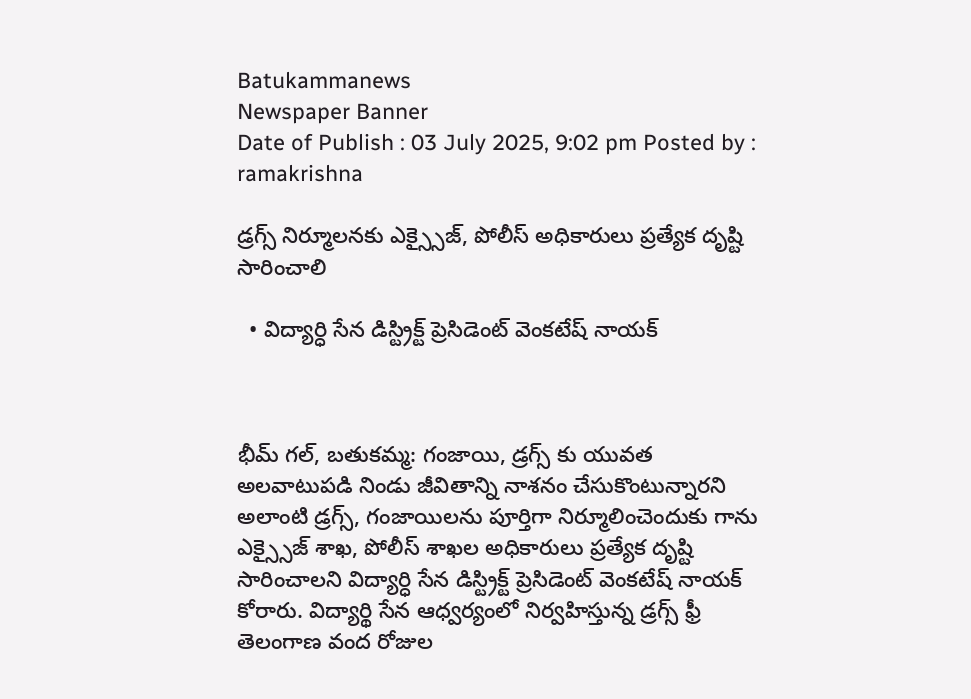Batukammanews
Newspaper Banner
Date of Publish : 03 July 2025, 9:02 pm Posted by : ramakrishna

డ్రగ్స్ నిర్మూలనకు ఎక్స్సైజ్, పోలీస్ అధికారులు ప్రత్యేక దృష్టి సారించాలి

  • విద్యార్ధి సేన డిస్ట్రిక్ట్ ప్రెసిడెంట్ వెంకటేష్ నాయక్



భీమ్ గల్, బతుకమ్మ: గంజాయి, డ్రగ్స్ కు యువత అలవాటుపడి నిండు జీవితాన్ని నాశనం చేసుకొంటున్నారని అలాంటి డ్రగ్స్, గంజాయిలను పూర్తిగా నిర్మూలించెందుకు గాను ఎక్స్సైజ్ శాఖ, పోలీస్ శాఖల అధికారులు ప్రత్యేక దృష్టి సారించాలని విద్యార్ధి సేన డిస్ట్రిక్ట్ ప్రెసిడెంట్ వెంకటేష్ నాయక్ కోరారు. విద్యార్థి సేన ఆధ్వర్యంలో నిర్వహిస్తున్న డ్రగ్స్ ఫ్రీ తెలంగాణ వంద రోజుల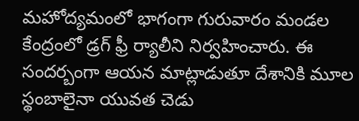మహోద్యమంలో భాగంగా గురువారం మండల కేంద్రంలో డ్రగ్ ఫ్రీ ర్యాలీని నిర్వహించారు. ఈ సందర్బంగా ఆయన మాట్లాడుతూ దేశానికి మూల స్థంబాలైనా యువత చెడు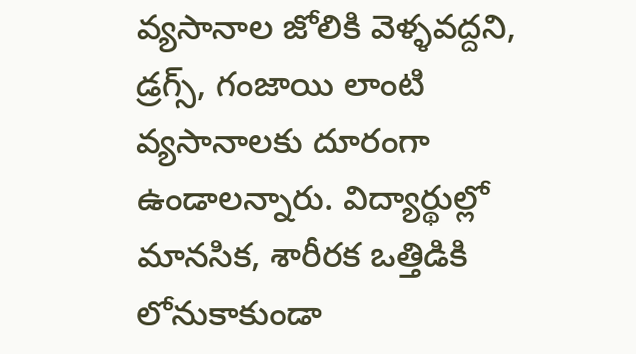వ్యసానాల జోలికి వెళ్ళవద్దని, డ్రగ్స్, గంజాయి లాంటి వ్యసానాలకు దూరంగా ఉండాలన్నారు. విద్యార్థుల్లో మానసిక, శారీరక ఒత్తిడికి లోనుకాకుండా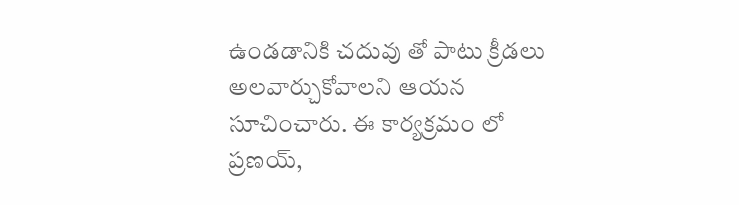ఉండడానికి చదువు తో పాటు క్రీడలు అలవార్చుకోవాలని ఆయన సూచించారు. ఈ కార్యక్రమం లో ప్రణయ్,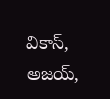వికాస్, అజయ్,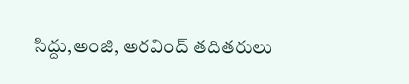సిద్దు,అంజి, అరవింద్ తదితరులు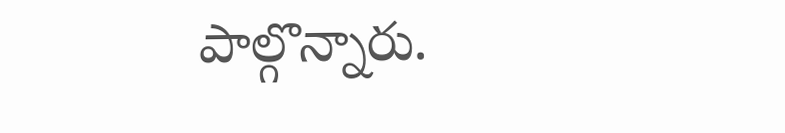పాల్గొన్నారు.